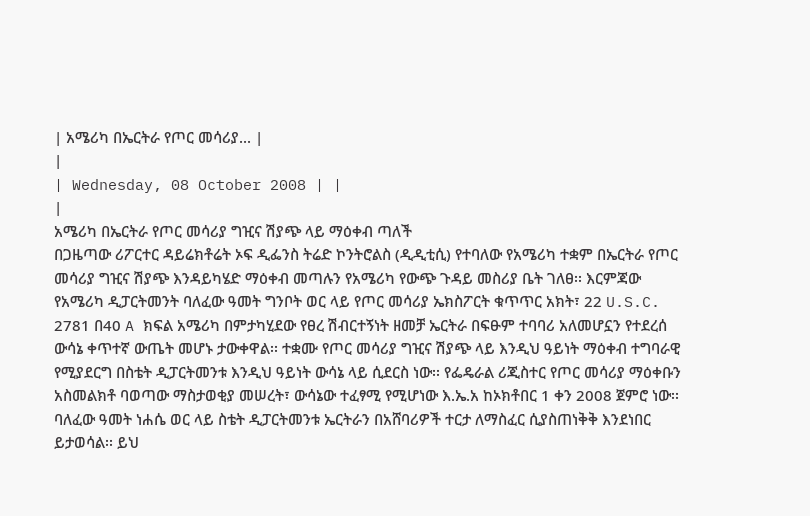| አሜሪካ በኤርትራ የጦር መሳሪያ... |
|
| Wednesday, 08 October 2008 | |
|
አሜሪካ በኤርትራ የጦር መሳሪያ ግዢና ሽያጭ ላይ ማዕቀብ ጣለች
በጋዜጣው ሪፖርተር ዳይሬክቶሬት ኦፍ ዲፌንስ ትሬድ ኮንትሮልስ (ዲዲቲሲ) የተባለው የአሜሪካ ተቋም በኤርትራ የጦር መሳሪያ ግዢና ሽያጭ እንዳይካሄድ ማዕቀብ መጣሉን የአሜሪካ የውጭ ጉዳይ መስሪያ ቤት ገለፀ፡፡ እርምጃው የአሜሪካ ዲፓርትመንት ባለፈው ዓመት ግንቦት ወር ላይ የጦር መሳሪያ ኤክስፖርት ቁጥጥር አክት፣ 22 U.S.C. 2781 በ40 A ክፍል አሜሪካ በምታካሂደው የፀረ ሽብርተኝነት ዘመቻ ኤርትራ በፍፁም ተባባሪ አለመሆኗን የተደረሰ ውሳኔ ቀጥተኛ ውጤት መሆኑ ታውቀዋል፡፡ ተቋሙ የጦር መሳሪያ ግዢና ሽያጭ ላይ እንዲህ ዓይነት ማዕቀብ ተግባራዊ የሚያደርግ በስቴት ዲፓርትመንቱ እንዲህ ዓይነት ውሳኔ ላይ ሲደርስ ነው፡፡ የፌዴራል ሪጂስተር የጦር መሳሪያ ማዕቀቡን አስመልክቶ ባወጣው ማስታወቂያ መሠረት፣ ውሳኔው ተፈፃሚ የሚሆነው እ.ኤ.አ ከኦክቶበር 1 ቀን 2008 ጀምሮ ነው፡፡ ባለፈው ዓመት ነሐሴ ወር ላይ ስቴት ዲፓርትመንቱ ኤርትራን በአሸባሪዎች ተርታ ለማስፈር ሲያስጠነቅቅ እንደነበር ይታወሳል፡፡ ይህ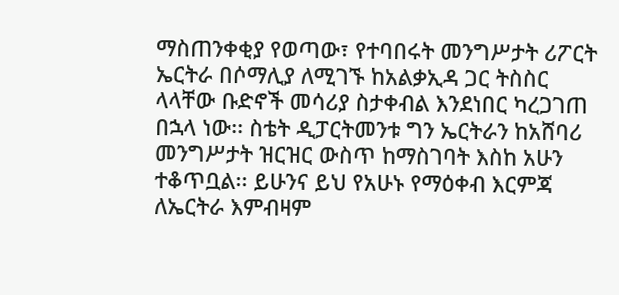ማስጠንቀቂያ የወጣው፣ የተባበሩት መንግሥታት ሪፖርት ኤርትራ በሶማሊያ ለሚገኙ ከአልቃኢዳ ጋር ትስስር ላላቸው ቡድኖች መሳሪያ ስታቀብል እንደነበር ካረጋገጠ በኋላ ነው፡፡ ስቴት ዲፓርትመንቱ ግን ኤርትራን ከአሸባሪ መንግሥታት ዝርዝር ውስጥ ከማስገባት እስከ አሁን ተቆጥቧል፡፡ ይሁንና ይህ የአሁኑ የማዕቀብ እርምጃ ለኤርትራ እምብዛም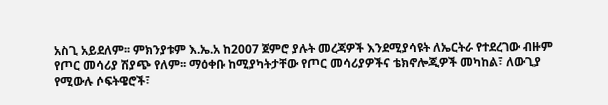አስጊ አይደለም፡፡ ምክንያቱም እ.ኤ.አ ከ2007 ጀምሮ ያሉት መረጃዎች እንደሚያሳዩት ለኤርትራ የተደረገው ብዙም የጦር መሳሪያ ሽያጭ የለም፡፡ ማዕቀቡ ከሚያካትታቸው የጦር መሳሪያዎችና ቴክኖሎጂዎች መካከል፣ ለውጊያ የሚውሉ ሶፍትዌሮች፣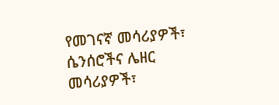የመገናኛ መሳሪያዎች፣ ሴንሰሮችና ሌዘር መሳሪያዎች፣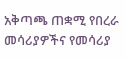አቅጣጫ ጠቋሚ የበረራ መሳሪያዎችና የመሳሪያ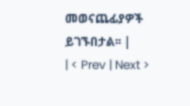መወናጨፊያዎች ይገኙበታል፡፡ |
| < Prev | Next >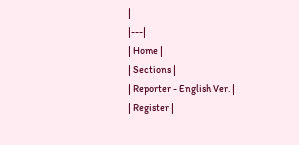|
|---|
| Home |
| Sections |
| Reporter - English Ver. |
| Register |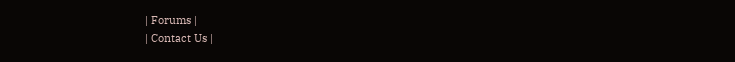| Forums |
| Contact Us |